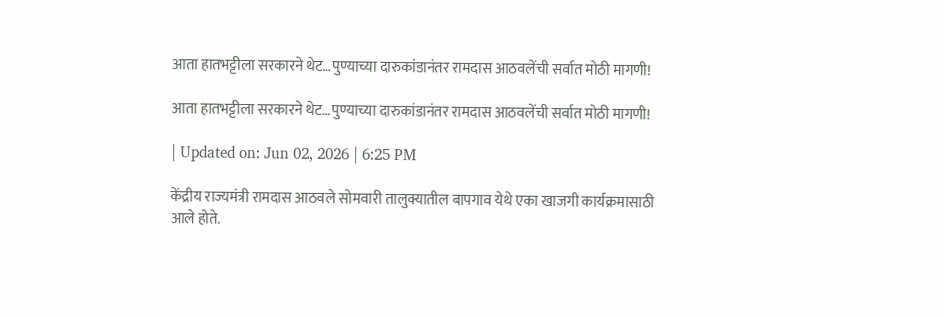आता हातभट्टीला सरकारने थेट…पुण्याच्या दारुकांडानंतर रामदास आठवलेंची सर्वात मोठी मागणी!

आता हातभट्टीला सरकारने थेट…पुण्याच्या दारुकांडानंतर रामदास आठवलेंची सर्वात मोठी मागणी!

| Updated on: Jun 02, 2026 | 6:25 PM

केंद्रीय राज्यमंत्री रामदास आठवले सोमवारी तालुक्यातील बापगाव येथे एका खाजगी कार्यक्रमासाठी आले होते.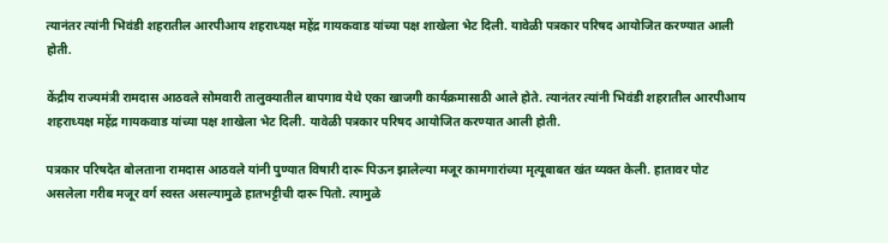त्यानंतर त्यांनी भिवंडी शहरातील आरपीआय शहराध्यक्ष महेंद्र गायकवाड यांच्या पक्ष शाखेला भेट दिली. यावेळी पत्रकार परिषद आयोजित करण्यात आली होती.

केंद्रीय राज्यमंत्री रामदास आठवले सोमवारी तालुक्यातील बापगाव येथे एका खाजगी कार्यक्रमासाठी आले होते. त्यानंतर त्यांनी भिवंडी शहरातील आरपीआय शहराध्यक्ष महेंद्र गायकवाड यांच्या पक्ष शाखेला भेट दिली. यावेळी पत्रकार परिषद आयोजित करण्यात आली होती.

पत्रकार परिषदेत बोलताना रामदास आठवले यांनी पुण्यात विषारी दारू पिऊन झालेल्या मजूर कामगारांच्या मृत्यूबाबत खंत व्यक्त केली. हातावर पोट असलेला गरीब मजूर वर्ग स्वस्त असल्यामुळे हातभट्टीची दारू पितो. त्यामुळे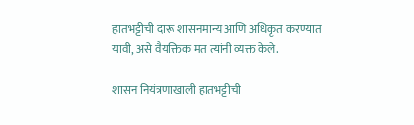हातभट्टीची दारू शासनमान्य आणि अधिकृत करण्यात यावी, असे वैयक्तिक मत त्यांनी व्यक्त केले.

शासन नियंत्रणाखाली हातभट्टीची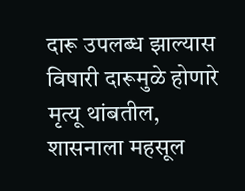दारू उपलब्ध झाल्यास विषारी दारूमुळे होणारे मृत्यू थांबतील, शासनाला महसूल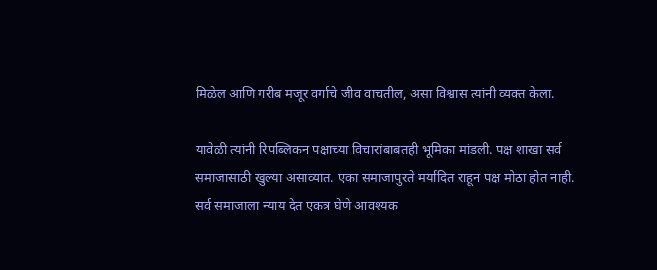मिळेल आणि गरीब मजूर वर्गाचे जीव वाचतील, असा विश्वास त्यांनी व्यक्त केला.

यावेळी त्यांनी रिपब्लिकन पक्षाच्या विचारांबाबतही भूमिका मांडली. पक्ष शाखा सर्व समाजासाठी खुल्या असाव्यात. एका समाजापुरते मर्यादित राहून पक्ष मोठा होत नाही. सर्व समाजाला न्याय देत एकत्र घेणे आवश्यक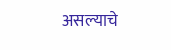असल्याचे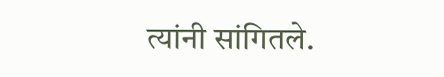त्यांनी सांगितले.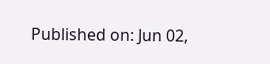Published on: Jun 02,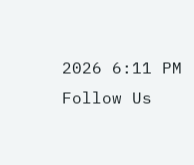2026 6:11 PM
Follow Us